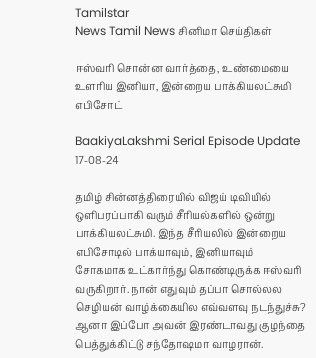Tamilstar
News Tamil News சினிமா செய்திகள்

ஈஸ்வரி சொன்ன வார்த்தை, உண்மையை உளரிய இனியா, இன்றைய பாக்கியலட்சுமி எபிசோட்

BaakiyaLakshmi Serial Episode Update 17-08-24

தமிழ் சின்னத்திரையில் விஜய் டிவியில் ஒளிபரப்பாகி வரும் சீரியல்களில் ஒன்று பாக்கியலட்சுமி. இந்த சீரியலில் இன்றைய எபிசோடில் பாக்யாவும், இனியாவும் சோகமாக உட்கார்ந்து கொண்டிருக்க ஈஸ்வரி வருகிறார். நான் எதுவும் தப்பா சொல்லல செழியன் வாழ்க்கையில எவ்வளவு நடந்துச்சு? ஆனா இப்போ அவன் இரண்டாவது குழந்தை பெத்துக்கிட்டு சந்தோஷமா வாழரான்.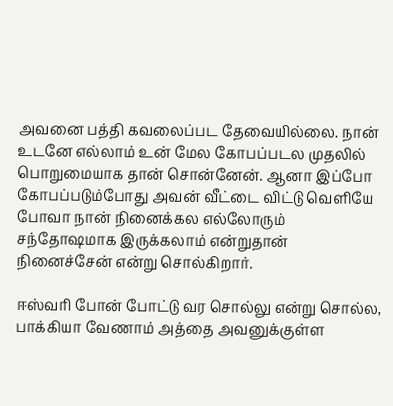அவனை பத்தி கவலைப்பட தேவையில்லை. நான் உடனே எல்லாம் உன் மேல கோபப்படல முதலில் பொறுமையாக தான் சொன்னேன். ஆனா இப்போ கோபப்படும்போது அவன் வீட்டை விட்டு வெளியே போவா நான் நினைக்கல எல்லோரும் சந்தோஷமாக இருக்கலாம் என்றுதான் நினைச்சேன் என்று சொல்கிறார்.

ஈஸ்வரி போன் போட்டு வர சொல்லு என்று சொல்ல, பாக்கியா வேணாம் அத்தை அவனுக்குள்ள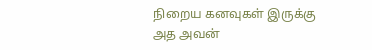நிறைய கனவுகள் இருக்கு அத அவன்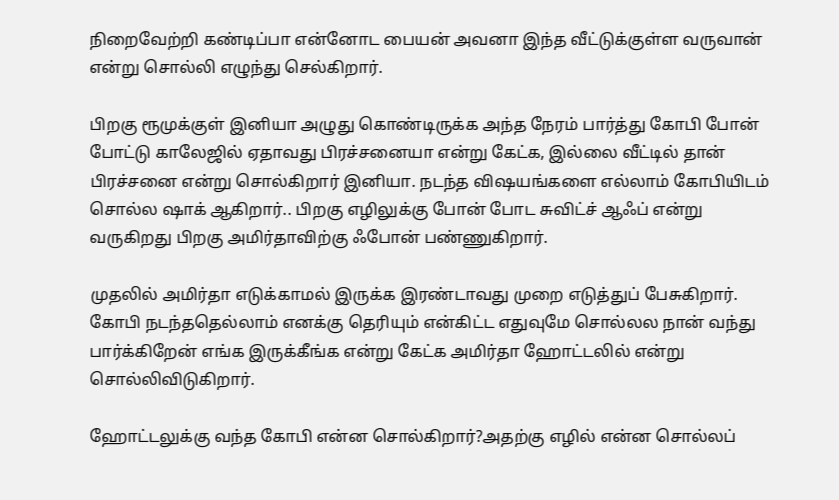நிறைவேற்றி கண்டிப்பா என்னோட பையன் அவனா இந்த வீட்டுக்குள்ள வருவான் என்று சொல்லி எழுந்து செல்கிறார்.

பிறகு ரூமுக்குள் இனியா அழுது கொண்டிருக்க அந்த நேரம் பார்த்து கோபி போன் போட்டு காலேஜில் ஏதாவது பிரச்சனையா என்று கேட்க, இல்லை வீட்டில் தான் பிரச்சனை என்று சொல்கிறார் இனியா. நடந்த விஷயங்களை எல்லாம் கோபியிடம் சொல்ல ஷாக் ஆகிறார்.. பிறகு எழிலுக்கு போன் போட சுவிட்ச் ஆஃப் என்று வருகிறது பிறகு அமிர்தாவிற்கு ஃபோன் பண்ணுகிறார்.

முதலில் அமிர்தா எடுக்காமல் இருக்க இரண்டாவது முறை எடுத்துப் பேசுகிறார். கோபி நடந்ததெல்லாம் எனக்கு தெரியும் என்கிட்ட எதுவுமே சொல்லல நான் வந்து பார்க்கிறேன் எங்க இருக்கீங்க என்று கேட்க அமிர்தா ஹோட்டலில் என்று சொல்லிவிடுகிறார்.

ஹோட்டலுக்கு வந்த கோபி என்ன சொல்கிறார்?அதற்கு எழில் என்ன சொல்லப்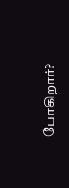போகிறார்?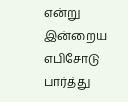என்று இன்றைய எபிசோடு பார்த்து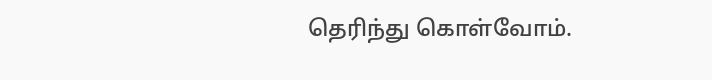தெரிந்து கொள்வோம்.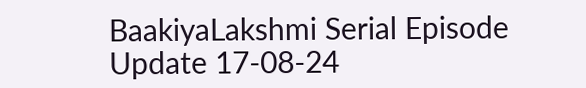BaakiyaLakshmi Serial Episode Update 17-08-24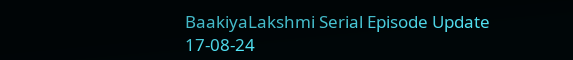BaakiyaLakshmi Serial Episode Update 17-08-24